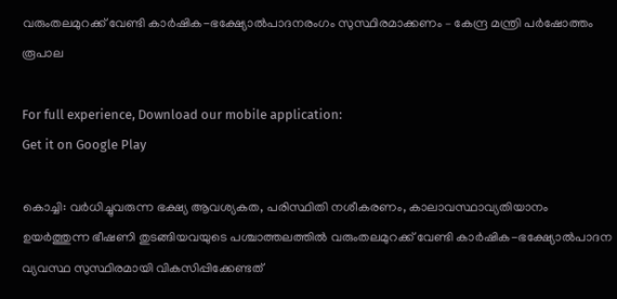വരുംതലമുറക്ക് വേണ്ടി കാർഷിക-ഭക്ഷ്യോൽപാദനരംഗം സുസ്ഥിരമാക്കണം – കേന്ദ്ര മന്ത്രി പർഷോത്തം രൂപാല

For full experience, Download our mobile application:
Get it on Google Play

കൊച്ചി: വർധിച്ചുവരുന്ന ഭക്ഷ്യ ആവശ്യകത, പരിസ്ഥിതി നശീകരണം, കാലാവസ്ഥാവ്യതിയാനം ഉയർത്തുന്ന ഭീഷണി തുടങ്ങിയവയുടെ പശ്ചാത്തലത്തിൽ വരുംതലമുറക്ക് വേണ്ടി കാർഷിക-ഭക്ഷ്യോൽപാദന വ്യവസ്ഥ സുസ്ഥിരമായി വികസിപ്പിക്കേണ്ടത്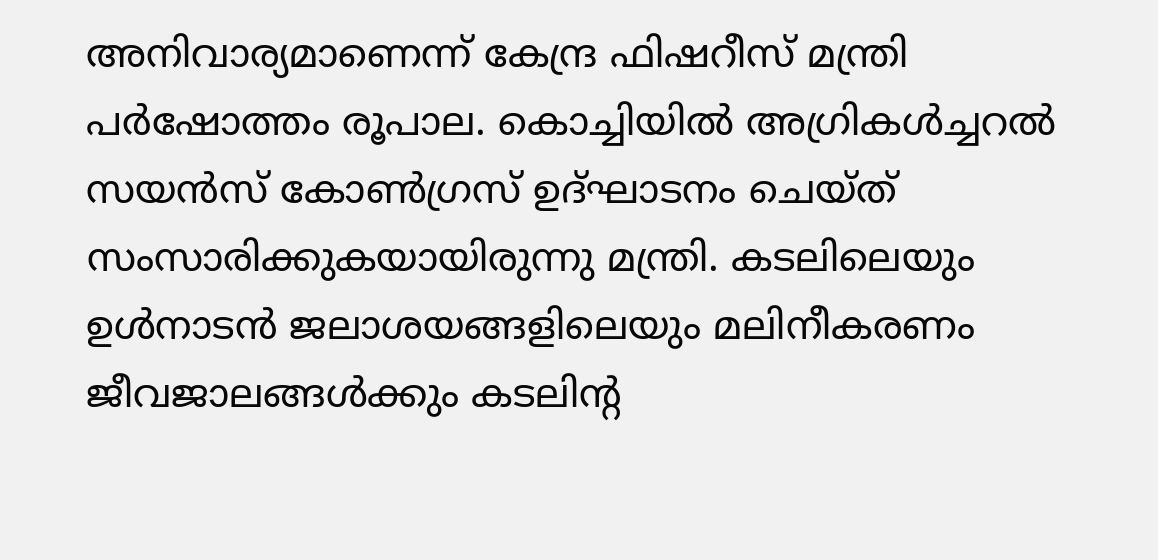അനിവാര്യമാണെന്ന് കേന്ദ്ര ഫിഷറീസ് മന്ത്രി പർഷോത്തം രൂപാല. കൊച്ചിയിൽ അഗ്രികൾച്ചറൽ സയൻസ് കോൺഗ്രസ് ഉദ്ഘാടനം ചെയ്ത് സംസാരിക്കുകയായിരുന്നു മന്ത്രി. കടലിലെയും ഉൾനാടൻ ജലാശയങ്ങളിലെയും മലിനീകരണം ജീവജാലങ്ങൾക്കും കടലിന്റ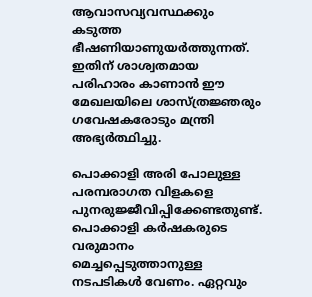ആവാസവ്യവസ്ഥക്കും കടുത്ത ഭീഷണിയാണുയർത്തുന്നത്. ഇതിന് ശാശ്വതമായ പരിഹാരം കാണാൻ ഈ മേഖലയിലെ ശാസ്ത്രജ്ഞരും ഗവേഷകരോടും മന്ത്രി അഭ്യർത്ഥിച്ചു.

പൊക്കാളി അരി പോലുള്ള പരമ്പരാഗത വിളകളെ പുനരുജ്ജീവിപ്പിക്കേണ്ടതുണ്ട്. പൊക്കാളി കർഷകരുടെ വരുമാനം മെച്ചപ്പെടുത്താനുള്ള നടപടികൾ വേണം. ഏറ്റവും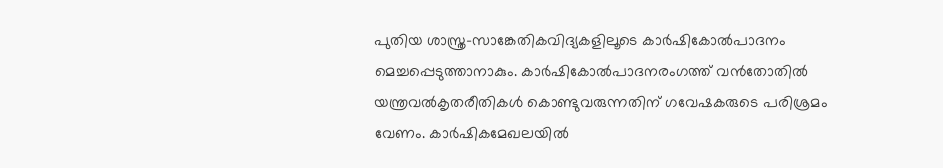പുതിയ ശാസ്ത്ര-സാങ്കേതികവിദ്യകളിലൂടെ കാർഷികോൽപാദനം മെച്ചപ്പെടുത്താനാകും. കാർഷികോൽപാദനരംഗത്ത് വൻതോതിൽ യന്ത്രവൽകൃതരീതികൾ കൊണ്ടുവരുന്നതിന് ഗവേഷകരുടെ പരിശ്രമം വേണം. കാർഷികമേഖലയിൽ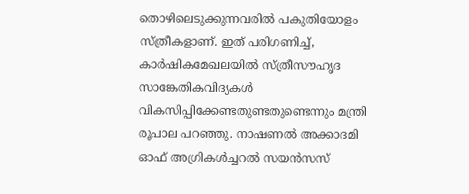തൊഴിലെടുക്കുന്നവരിൽ പകുതിയോളം സ്ത്രീകളാണ്. ഇത് പരിഗണിച്ച്, കാർഷികമേഖലയിൽ സ്ത്രീസൗഹൃദ സാങ്കേതികവിദ്യകൾ വികസിപ്പിക്കേണ്ടതുണ്ടതുണ്ടെന്നും മന്ത്രി രൂപാല പറഞ്ഞു. നാഷണൽ അക്കാദമി ഓഫ് അഗ്രികൾച്ചറൽ സയൻസസ്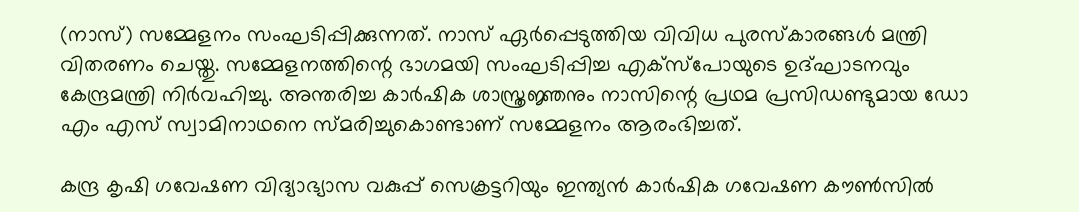(നാസ്) സമ്മേളനം സംഘടിപ്പിക്കുന്നത്. നാസ് ഏർപ്പെടുത്തിയ വിവിധ പുരസ്കാരങ്ങൾ മന്ത്രി വിതരണം ചെയ്തു. സമ്മേളനത്തിന്റെ ഭാഗമയി സംഘടിപ്പിച്ച എക്‌സ്‌പോയുടെ ഉദ്ഘാടനവും കേന്ദ്രമന്ത്രി നിർവഹിച്ചു. അന്തരിച്ച കാർഷിക ശാസ്ത്രജ്ഞനും നാസിന്റെ പ്രഥമ പ്രസിഡണ്ടുമായ ഡോ എം എസ് സ്വാമിനാഥനെ സ്മരിച്ചുകൊണ്ടാണ് സമ്മേളനം ആരംഭിച്ചത്.

കന്ദ്ര കൃഷി ഗവേഷണ വിദ്യാഭ്യാസ വകുപ്പ് സെക്രട്ടറിയും ഇന്ത്യൻ കാർഷിക ഗവേഷണ കൗൺസിൽ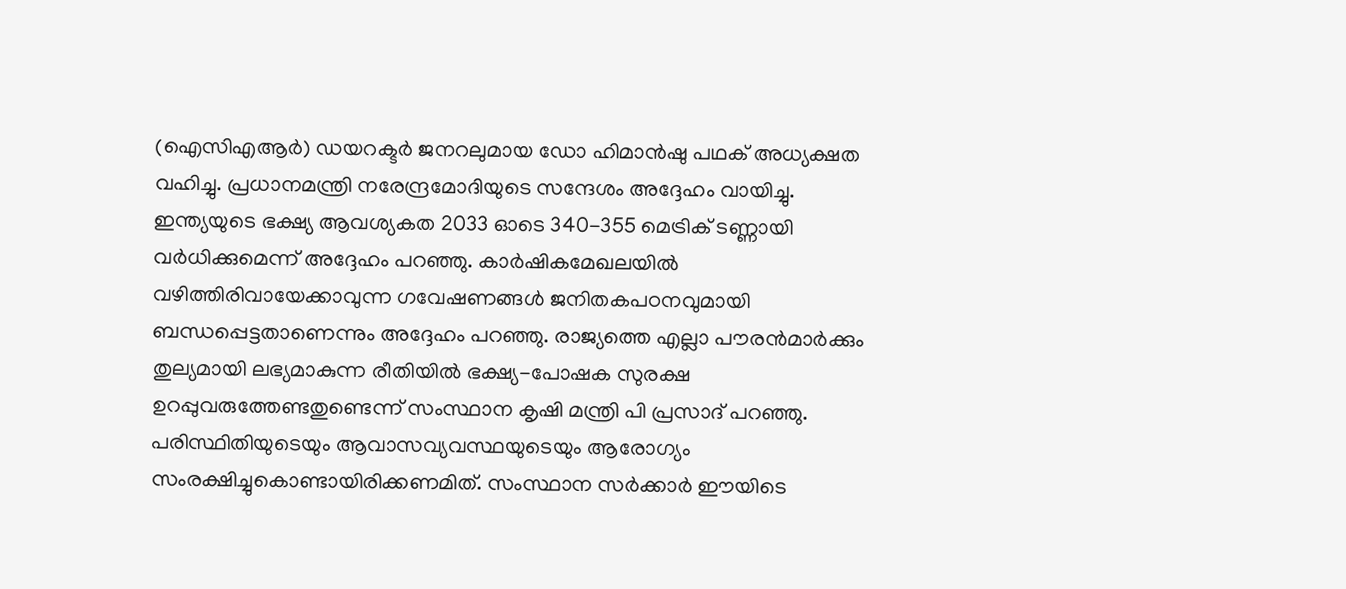(ഐസിഎആർ) ഡയറക്ടർ ജനറലുമായ ഡോ ഹിമാൻഷു പഥക് അധ്യക്ഷത വഹിച്ചു. പ്രധാനമന്ത്രി നരേന്ദ്രമോദിയുടെ സന്ദേശം അദ്ദേഹം വായിച്ചു. ഇന്ത്യയുടെ ഭക്ഷ്യ ആവശ്യകത 2033 ഓടെ 340-355 മെട്രിക് ടണ്ണായി വർധിക്കുമെന്ന് അദ്ദേഹം പറഞ്ഞു. കാർഷികമേഖലയിൽ വഴിത്തിരിവായേക്കാവുന്ന ഗവേഷണങ്ങൾ ജനിതകപഠനവുമായി ബന്ധപ്പെട്ടതാണെന്നും അദ്ദേഹം പറഞ്ഞു. രാജ്യത്തെ എല്ലാ പൗരൻമാർക്കും തുല്യമായി ലഭ്യമാകുന്ന രീതിയിൽ ഭക്ഷ്യ-പോഷക സുരക്ഷ ഉറപ്പുവരുത്തേണ്ടതുണ്ടെന്ന് സംസ്ഥാന കൃഷി മന്ത്രി പി പ്രസാദ് പറഞ്ഞു. പരിസ്ഥിതിയുടെയും ആവാസവ്യവസ്ഥയുടെയും ആരോഗ്യം സംരക്ഷിച്ചുകൊണ്ടായിരിക്കണമിത്. സംസ്ഥാന സർക്കാർ ഈയിടെ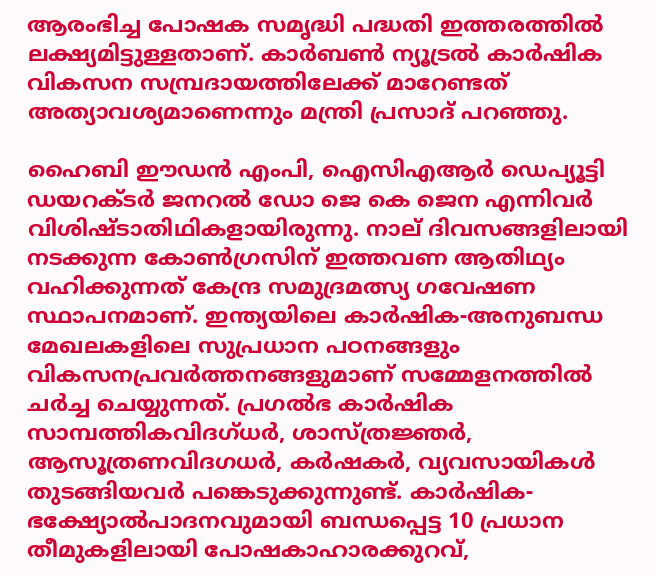ആരംഭിച്ച പോഷക സമൃദ്ധി പദ്ധതി ഇത്തരത്തിൽ ലക്ഷ്യമിട്ടുള്ളതാണ്. കാർബൺ ന്യൂട്രൽ കാർഷിക വികസന സമ്പ്രദായത്തിലേക്ക് മാറേണ്ടത് അത്യാവശ്യമാണെന്നും മന്ത്രി പ്രസാദ് പറഞ്ഞു.

ഹൈബി ഈഡൻ എംപി, ഐസിഎആർ ഡെപ്യൂട്ടി ഡയറക്ടർ ജനറൽ ഡോ ജെ കെ ജെന എന്നിവർ വിശിഷ്ടാതിഥികളായിരുന്നു. നാല് ദിവസങ്ങളിലായി നടക്കുന്ന കോൺഗ്രസിന് ഇത്തവണ ആതിഥ്യം വഹിക്കുന്നത് കേന്ദ്ര സമുദ്രമത്സ്യ ഗവേഷണ സ്ഥാപനമാണ്. ഇന്ത്യയിലെ കാർഷിക-അനുബന്ധ മേഖലകളിലെ സുപ്രധാന പഠനങ്ങളും വികസനപ്രവർത്തനങ്ങളുമാണ് സമ്മേളനത്തിൽ ചർച്ച ചെയ്യുന്നത്. പ്രഗൽഭ കാർഷിക സാമ്പത്തികവിദഗ്ധർ, ശാസ്ത്രജ്ഞർ, ആസൂത്രണവിദഗധർ, കർഷകർ, വ്യവസായികൾ തുടങ്ങിയവർ പങ്കെടുക്കുന്നുണ്ട്. കാർഷിക-ഭക്ഷ്യോൽപാദനവുമായി ബന്ധപ്പെട്ട 10 പ്രധാന തീമുകളിലായി പോഷകാഹാരക്കുറവ്,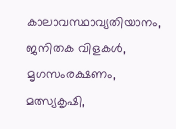കാലാവസ്ഥാവ്യതിയാനം, ജനിതക വിളകൾ, മൃഗസംരക്ഷണം, മത്സ്യകൃഷി,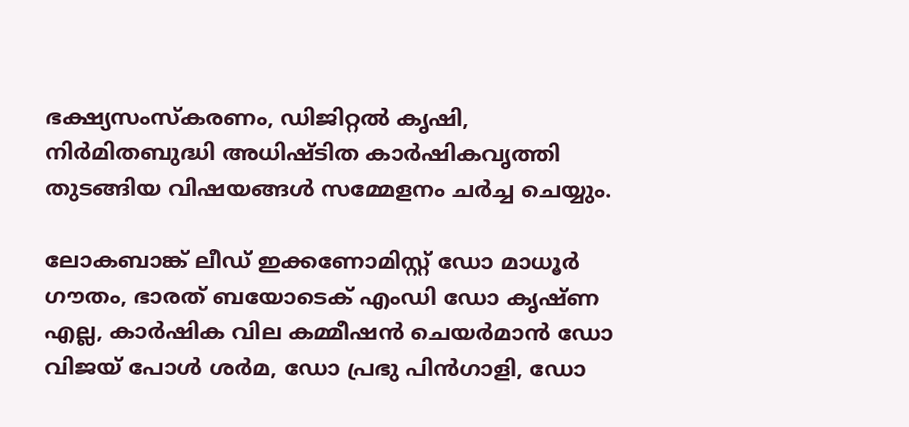ഭക്ഷ്യസംസ്‌കരണം, ഡിജിറ്റൽ കൃഷി, നിർമിതബുദ്ധി അധിഷ്ടിത കാർഷികവൃത്തി തുടങ്ങിയ വിഷയങ്ങൾ സമ്മേളനം ചർച്ച ചെയ്യും.

ലോകബാങ്ക് ലീഡ് ഇക്കണോമിസ്റ്റ് ഡോ മാധൂർ ഗൗതം, ഭാരത് ബയോടെക് എംഡി ഡോ കൃഷ്ണ എല്ല, കാർഷിക വില കമ്മീഷൻ ചെയർമാൻ ഡോ വിജയ് പോൾ ശർമ, ഡോ പ്രഭു പിൻഗാളി, ഡോ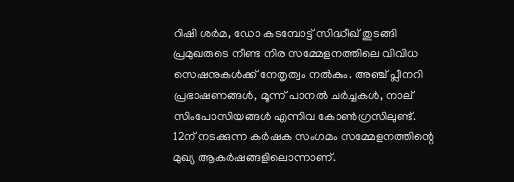റിഷി ശർമ, ഡോ കടമ്പോട്ട് സിദ്ധീഖ് തുടങ്ങി പ്രമുഖരുടെ നീണ്ട നിര സമ്മേളനത്തിലെ വിവിധ സെഷനുകൾക്ക് നേതൃത്വം നൽകും. അഞ്ച് പ്ലീനറി പ്രഭാഷണങ്ങൾ, മൂന്ന് പാനൽ ചർച്ചകൾ, നാല് സിംപോസിയങ്ങൾ എന്നിവ കോൺഗ്രസിലുണ്ട്. 12ന് നടക്കുന്ന കർഷക സംഗമം സമ്മേളനത്തിന്റെ മുഖ്യ ആകർഷങ്ങളിലൊന്നാണ്.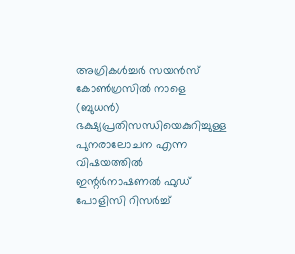അഗ്രികൾച്ചർ സയൻസ് കോൺഗ്രസിൽ നാളെ (ബുധൻ)
ഭക്ഷ്യപ്രതിസന്ധിയെകുറിച്ചുള്ള പുനരാലോചന എന്ന വിഷയത്തിൽ ഇന്റർനാഷണൽ ഫുഡ് പോളിസി റിസർച്ച്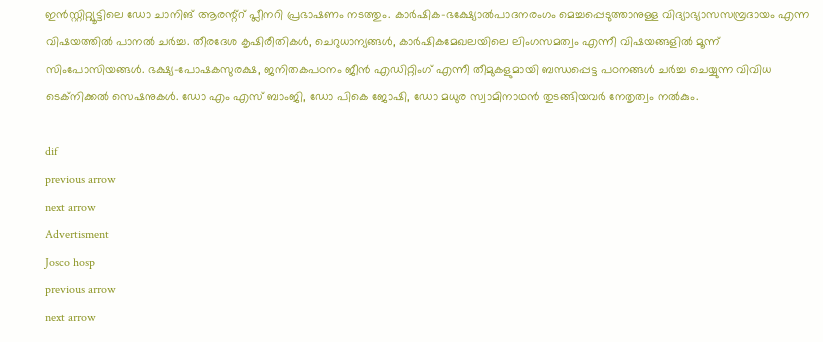ഇൻസ്റ്റിറ്റ്യൂട്ടിലെ ഡോ ചാനിങ് ആരന്റ്റ് പ്ലീനറി പ്രഭാഷണം നടത്തും. കാർഷിക-ഭക്ഷ്യോൽപാദനരംഗം മെച്ചപ്പെടുത്താനുള്ള വിദ്യാഭ്യാസസമ്പ്രദായം എന്ന വിഷയത്തിൽ പാനൽ ചർച്ച. തീരദേശ കൃഷിരീതികൾ, ചെറുധാന്യങ്ങൾ, കാർഷികമേഖലയിലെ ലിംഗസമത്വം എന്നീ വിഷയങ്ങളിൽ മൂന്ന് സിംപോസിയങ്ങൾ. ഭക്ഷ്യ-പോഷകസുരക്ഷ, ജനിതകപഠനം ജീൻ എഡിറ്റിംഗ് എന്നീ തീമുകളുമായി ബന്ധപ്പെട്ട പഠനങ്ങൾ ചർച്ച ചെയ്യുന്ന വിവിധ ടെക്‌നിക്കൽ സെഷനുകൾ. ഡോ എം എസ് ബാംജി, ഡോ പികെ ജോഷി, ഡോ മധുര സ്വാമിനാഥൻ തുടങ്ങിയവർ നേതൃത്വം നൽകും.

dif
previous arrow
next arrow
Advertisment
Josco hosp
previous arrow
next arrow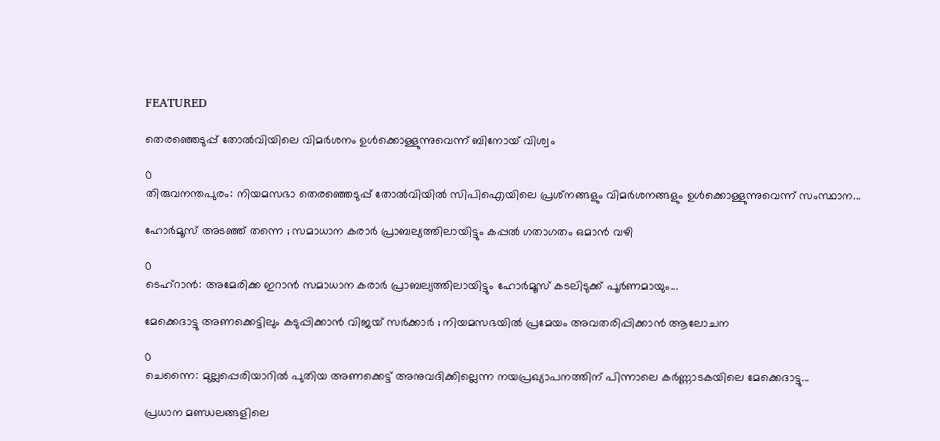FEATURED

തെരഞ്ഞെടുപ്പ് തോൽവിയിലെ വിമർശനം ഉൾക്കൊള്ളുന്നുവെന്ന് ബിനോയ് വിശ്വം

0
തിരുവനന്തപുരം: നിയമസഭാ തെരഞ്ഞെടുപ്പ് തോല്‍വിയില്‍ സിപിഐയിലെ പ്രശ്‌നങ്ങളും വിമർശനങ്ങളും ഉള്‍ക്കൊള്ളുന്നുവെന്ന് സംസ്ഥാന...

ഹോർമൂസ് അടഞ്ഞ് തന്നെ ; സമാധാന കരാർ പ്രാബല്യത്തിലായിട്ടും കപ്പൽ ഗതാഗതം ഒമാൻ വഴി

0
ടെഹ്റാൻ: അമേരിക്ക ഇറാൻ സമാധാന കരാർ പ്രാബല്യത്തിലായിട്ടും ഹോർമൂസ് കടലിടുക്ക് പൂർണമായും...

മേക്കെദാട്ടു അണക്കെട്ടിലും കടുപ്പിക്കാൻ വിജയ് സർക്കാർ ; നിയമസഭയിൽ പ്രമേയം അവതരിപ്പിക്കാൻ ആലോചന

0
ചെന്നൈ: മുല്ലപ്പെരിയാറിൽ പുതിയ അണക്കെട്ട് അനുവദിക്കില്ലെന്ന നയപ്രഖ്യാപനത്തിന് പിന്നാലെ കർണ്ണാടകയിലെ മേക്കെദാട്ടു...

പ്രധാന മണ്ഡലങ്ങളിലെ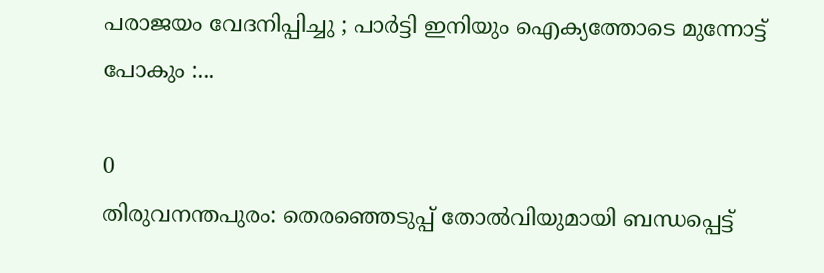പരാജയം വേദനിപ്പിച്ചു ; പാർട്ടി ഇനിയും ഐക്യത്തോടെ മുന്നോട്ട് പോകും :...

0
തിരുവനന്തപുരം: തെരഞ്ഞെടുപ്പ് തോല്‍വിയുമായി ബന്ധപ്പെട്ട്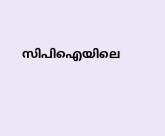സിപിഐയിലെ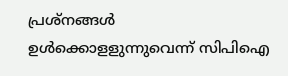പ്രശ്‌നങ്ങള്‍ ഉള്‍ക്കൊളളുന്നുവെന്ന് സിപിഐ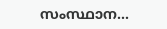സംസ്ഥാന...